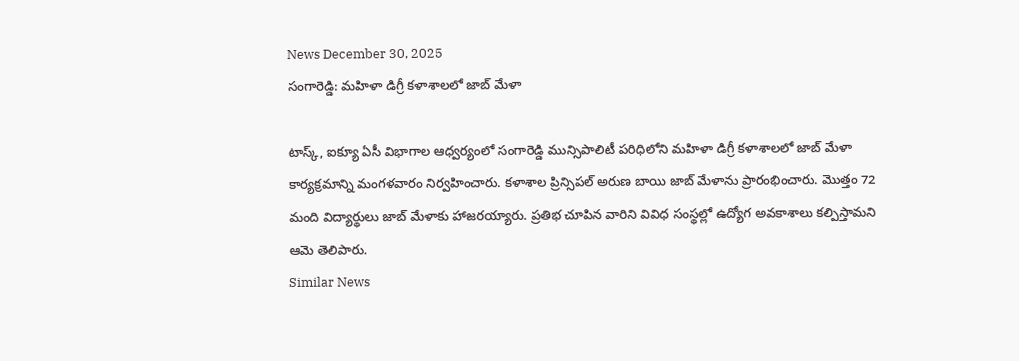News December 30, 2025
సంగారెడ్డి: మహిళా డిగ్రీ కళాశాలలో జాబ్ మేళా

టాస్క్, ఐక్యూ ఏసీ విభాగాల ఆధ్వర్యంలో సంగారెడ్డి మున్సిపాలిటీ పరిధిలోని మహిళా డిగ్రీ కళాశాలలో జాబ్ మేళా కార్యక్రమాన్ని మంగళవారం నిర్వహించారు. కళాశాల ప్రిన్సిపల్ అరుణ బాయి జాబ్ మేళాను ప్రారంభించారు. మొత్తం 72 మంది విద్యార్థులు జాబ్ మేళాకు హాజరయ్యారు. ప్రతిభ చూపిన వారిని వివిధ సంస్థల్లో ఉద్యోగ అవకాశాలు కల్పిస్తామని ఆమె తెలిపారు.
Similar News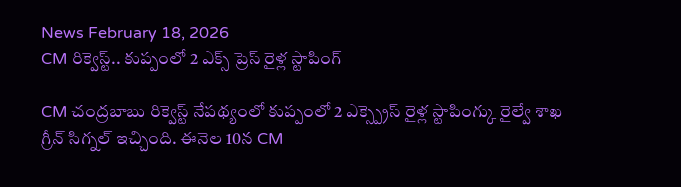News February 18, 2026
CM రిక్వెస్ట్.. కుప్పంలో 2 ఎక్స్ ప్రెస్ రైళ్ల స్టాపింగ్

CM చంద్రబాబు రిక్వెస్ట్ నేపథ్యంలో కుప్పంలో 2 ఎక్స్ప్రెస్ రైళ్ల స్టాపింగ్కు రైల్వే శాఖ గ్రీన్ సిగ్నల్ ఇచ్చింది. ఈనెల 10న CM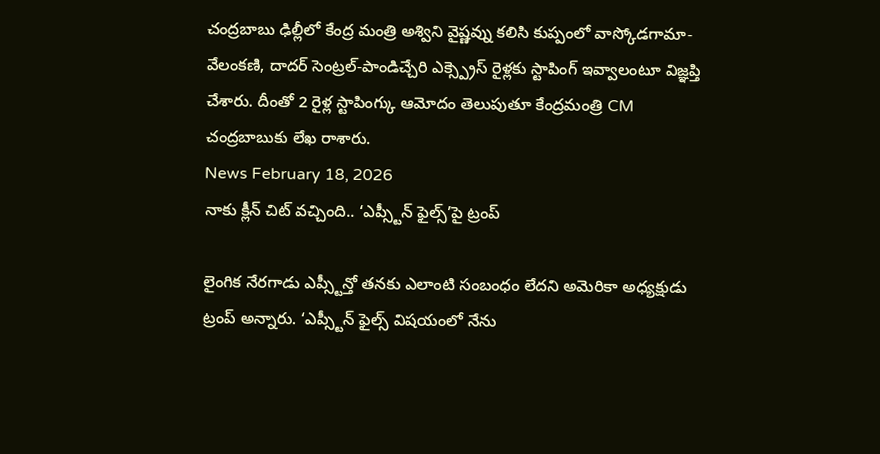చంద్రబాబు ఢిల్లీలో కేంద్ర మంత్రి అశ్విని వైష్ణవ్ను కలిసి కుప్పంలో వాస్కోడగామా-వేలంకణి, దాదర్ సెంట్రల్-పాండిచ్చేరి ఎక్స్ప్రెస్ రైళ్లకు స్టాపింగ్ ఇవ్వాలంటూ విజ్ఞప్తి చేశారు. దీంతో 2 రైళ్ల స్టాపింగ్కు ఆమోదం తెలుపుతూ కేంద్రమంత్రి CM చంద్రబాబుకు లేఖ రాశారు.
News February 18, 2026
నాకు క్లీన్ చిట్ వచ్చింది.. ‘ఎప్స్టీన్ ఫైల్స్’పై ట్రంప్

లైంగిక నేరగాడు ఎప్స్టీన్తో తనకు ఎలాంటి సంబంధం లేదని అమెరికా అధ్యక్షుడు ట్రంప్ అన్నారు. ‘ఎప్స్టీన్ ఫైల్స్ విషయంలో నేను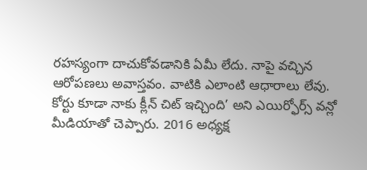రహస్యంగా దాచుకోవడానికి ఏమీ లేదు. నాపై వచ్చిన ఆరోపణలు అవాస్తవం. వాటికి ఎలాంటి ఆధారాలు లేవు. కోర్టు కూడా నాకు క్లీన్ చిట్ ఇచ్చింది’ అని ఎయిర్ఫోర్స్ వన్లో మీడియాతో చెప్పారు. 2016 అధ్యక్ష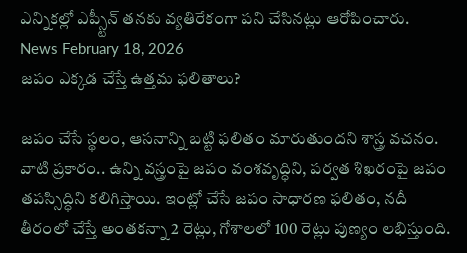ఎన్నికల్లో ఎప్స్టీన్ తనకు వ్యతిరేకంగా పని చేసినట్లు ఆరోపించారు.
News February 18, 2026
జపం ఎక్కడ చేస్తే ఉత్తమ ఫలితాలు?

జపం చేసే స్థలం, ఆసనాన్ని బట్టి ఫలితం మారుతుందని శాస్త్ర వచనం. వాటి ప్రకారం.. ఉన్ని వస్త్రంపై జపం వంశవృద్ధిని, పర్వత శిఖరంపై జపం తపస్సిద్ధిని కలిగిస్తాయి. ఇంట్లో చేసే జపం సాధారణ ఫలితం, నదీ తీరంలో చేస్తే అంతకన్నా 2 రెట్లు, గోశాలలో 100 రెట్లు పుణ్యం లభిస్తుంది.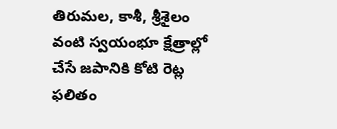తిరుమల, కాశీ, శ్రీశైలం వంటి స్వయంభూ క్షేత్రాల్లో చేసే జపానికి కోటి రెట్ల ఫలితం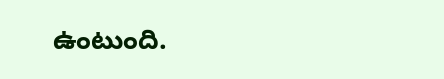ఉంటుంది.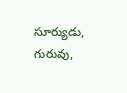సూర్యుడు, గురువు,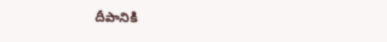దీపానికి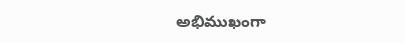అభిముఖంగా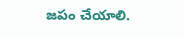జపం చేయాలి.